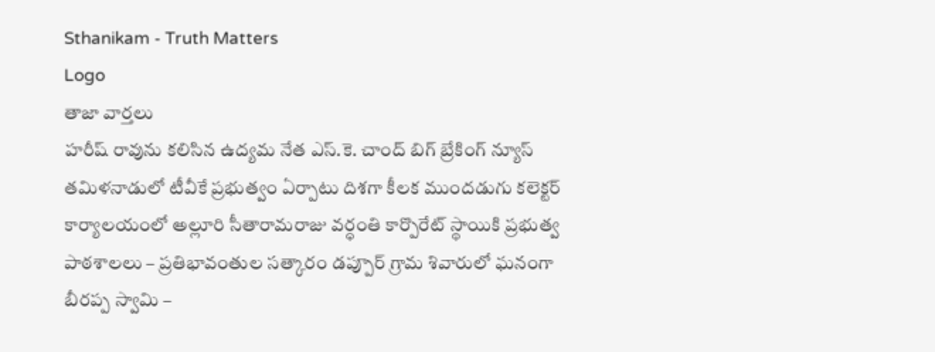Sthanikam - Truth Matters
Logo
తాజా వార్తలు
హరీష్ రావును కలిసిన ఉద్యమ నేత ఎస్.కె. చాంద్ బిగ్ బ్రేకింగ్ న్యూస్ తమిళనాడులో టీవీకే ప్రభుత్వం ఏర్పాటు దిశగా కీలక ముందడుగు కలెక్టర్ కార్యాలయంలో అల్లూరి సీతారామరాజు వర్ధంతి కార్పొరేట్ స్థాయికి ప్రభుత్వ పాఠశాలలు – ప్రతిభావంతుల సత్కారం డప్పూర్ గ్రామ శివారులో ఘనంగా బీరప్ప స్వామి –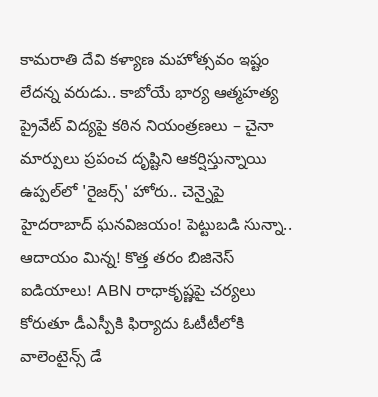కామరాతి దేవి కళ్యాణ మహోత్సవం ఇష్టం లేదన్న వరుడు.. కాబోయే భార్య ఆత్మహత్య ప్రైవేట్ విద్యపై కఠిన నియంత్రణలు – చైనా మార్పులు ప్రపంచ దృష్టిని ఆకర్షిస్తున్నాయి ఉప్పల్‌లో 'రైజర్స్' హోరు.. చెన్నైపై హైదరాబాద్ ఘనవిజయం! పెట్టుబడి సున్నా.. ఆదాయం మిన్న! కొత్త తరం బిజినెస్ ఐడియాలు! ABN రాధాకృష్ణపై చర్యలు కోరుతూ డీఎస్పీకి ఫిర్యాదు ఓటీటీలోకి వాలెంటైన్స్ డే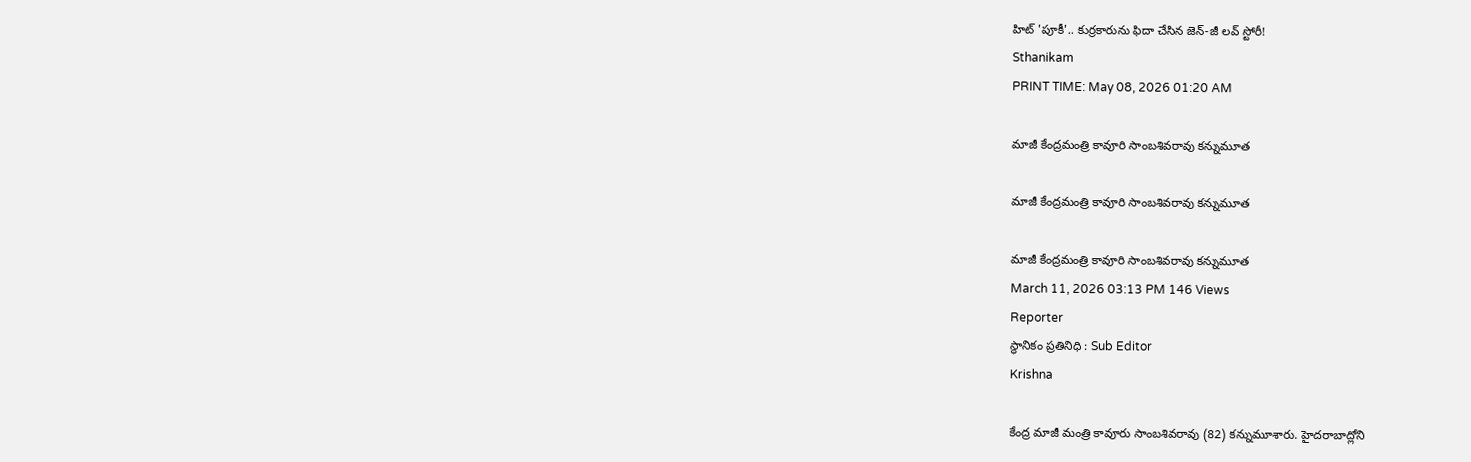హిట్ 'పూకీ'.. కుర్రకారును ఫిదా చేసిన జెన్-జీ లవ్ స్టోరీ!
Sthanikam
PRINT TIME: May 08, 2026 01:20 AM

మాజీ కేంద్రమంత్రి కావూరి సాంబశివరావు కన్నుమూత

మాజీ కేంద్రమంత్రి కావూరి సాంబశివరావు కన్నుమూత

మాజీ కేంద్రమంత్రి కావూరి సాంబశివరావు కన్నుమూత
March 11, 2026 03:13 PM 146 Views
Reporter
స్థానికం ప్రతినిధి : Sub Editor
Krishna

కేంద్ర మాజీ మంత్రి కావూరు సాంబశివరావు (82) కన్నుమూశారు. హైదరాబాద్లోని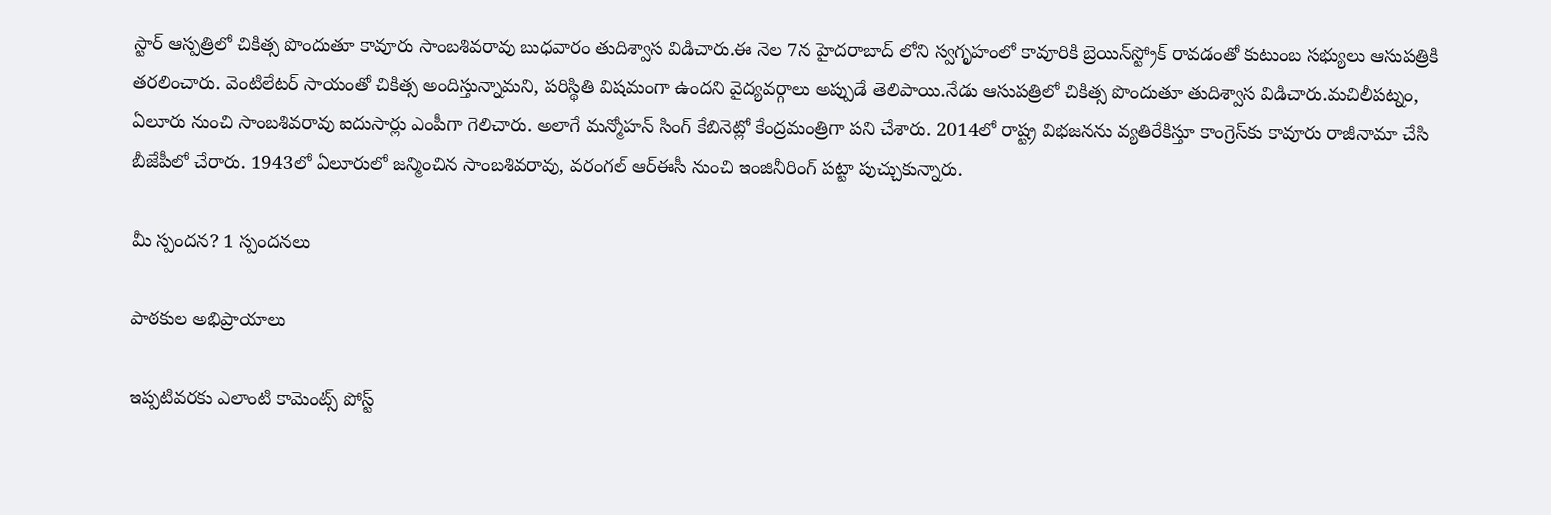స్టార్‌ ఆస్పత్రిలో చికిత్స పొందుతూ కావూరు సాంబశివరావు బుధవారం తుదిశ్వాస విడిచారు.ఈ నెల 7న హైదరాబాద్‌ లోని స్వగృహంలో కావూరికి బ్రెయిన్‌స్ట్రోక్‌ రావడంతో కుటుంబ సభ్యులు ఆసుపత్రికి తరలించారు. వెంటిలేటర్‌ సాయంతో చికిత్స అందిస్తున్నామని, పరిస్థితి విషమంగా ఉందని వైద్యవర్గాలు అప్పుడే తెలిపాయి.నేడు ఆసుపత్రిలో చికిత్స పొందుతూ తుదిశ్వాస విడిచారు.మచిలీపట్నం, ఏలూరు నుంచి సాంబశివరావు ఐదుసార్లు ఎంపీగా గెలిచారు. అలాగే మన్మోహన్‌ సింగ్‌ కేబినెట్లో కేంద్రమంత్రిగా పని చేశారు. 2014లో రాష్ట్ర విభజనను వ్యతిరేకిస్తూ కాంగ్రెస్‌కు కావూరు రాజీనామా చేసి బీజేపీలో చేరారు. 1943లో ఏలూరులో జన్మించిన సాంబశివరావు, వరంగల్‌ ఆర్‌ఈసీ నుంచి ఇంజినీరింగ్‌ పట్టా పుచ్చుకున్నారు.

మీ స్పందన? 1 స్పందనలు

పాఠకుల అభిప్రాయాలు

ఇప్పటివరకు ఎలాంటి కామెంట్స్ పోస్ట్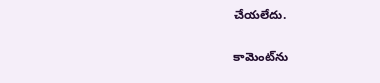చేయలేదు.


కామెంట్‌ను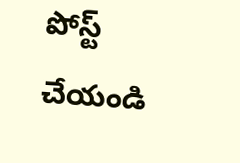పోస్ట్ చేయండి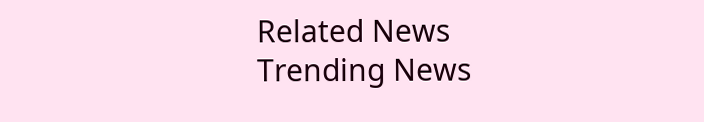Related News
Trending News